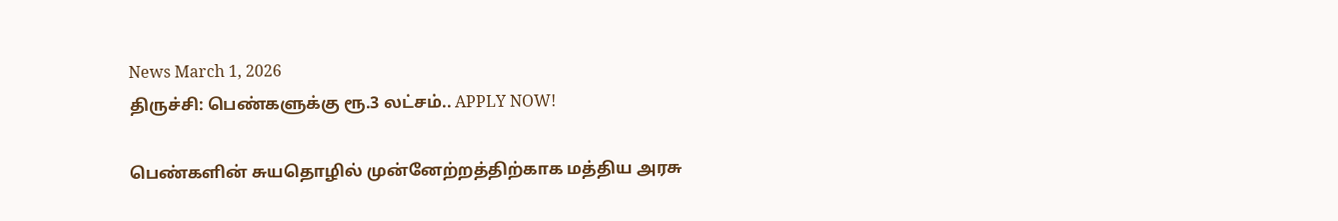News March 1, 2026
திருச்சி: பெண்களுக்கு ரூ.3 லட்சம்.. APPLY NOW!

பெண்களின் சுயதொழில் முன்னேற்றத்திற்காக மத்திய அரசு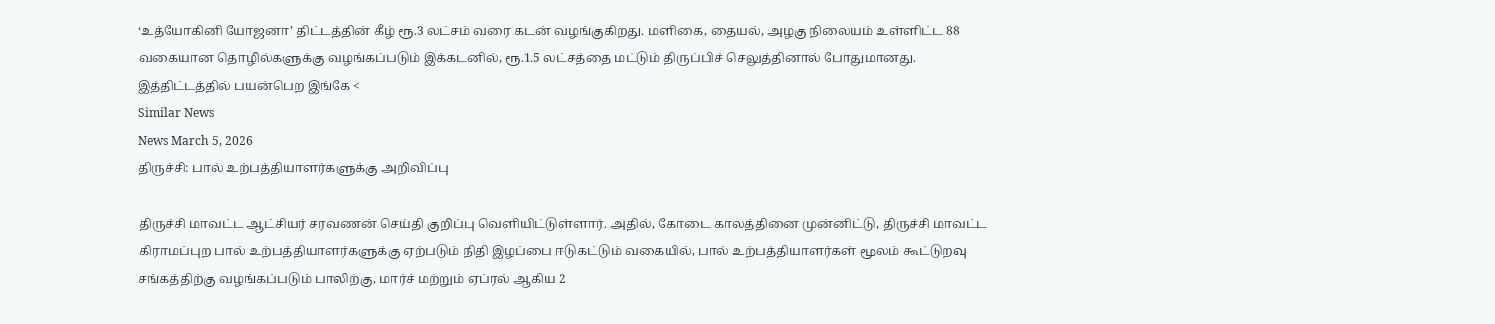‘உத்யோகினி யோஜனா’ திட்டத்தின் கீழ் ரூ.3 லட்சம் வரை கடன் வழங்குகிறது. மளிகை, தையல், அழகு நிலையம் உள்ளிட்ட 88 வகையான தொழில்களுக்கு வழங்கப்படும் இக்கடனில், ரூ.1.5 லட்சத்தை மட்டும் திருப்பிச் செலுத்தினால் போதுமானது. இத்திட்டத்தில் பயன்பெற இங்கே <
Similar News
News March 5, 2026
திருச்சி: பால் உற்பத்தியாளர்களுக்கு அறிவிப்பு

திருச்சி மாவட்ட ஆட்சியர் சரவணன் செய்தி குறிப்பு வெளியிட்டுள்ளார். அதில், கோடை காலத்தினை முன்னிட்டு, திருச்சி மாவட்ட கிராமப்புற பால் உற்பத்தியாளர்களுக்கு ஏற்படும் நிதி இழப்பை ஈடுகட்டும் வகையில், பால் உற்பத்தியாளர்கள் மூலம் கூட்டுறவு சங்கத்திற்கு வழங்கப்படும் பாலிற்கு, மார்ச் மற்றும் ஏப்ரல் ஆகிய 2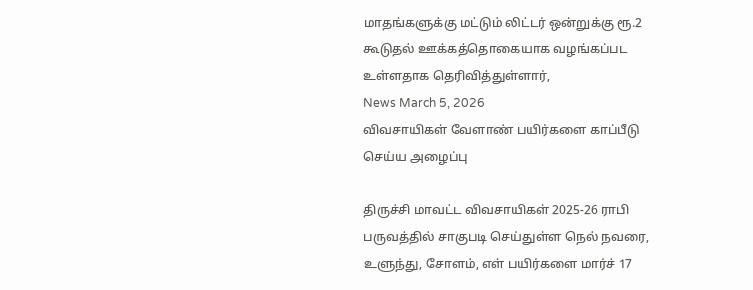மாதங்களுக்கு மட்டும் லிட்டர் ஒன்றுக்கு ரூ.2 கூடுதல் ஊக்கத்தொகையாக வழங்கப்பட உள்ளதாக தெரிவித்துள்ளார்,
News March 5, 2026
விவசாயிகள் வேளாண் பயிர்களை காப்பீடு செய்ய அழைப்பு

திருச்சி மாவட்ட விவசாயிகள் 2025-26 ராபி பருவத்தில் சாகுபடி செய்துள்ள நெல் நவரை, உளுந்து, சோளம், எள் பயிர்களை மார்ச் 17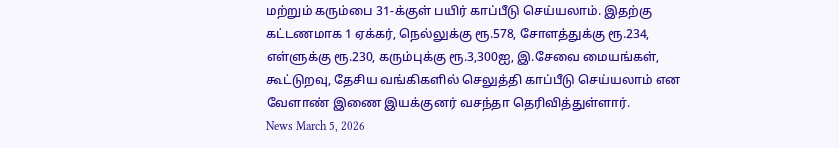மற்றும் கரும்பை 31-க்குள் பயிர் காப்பீடு செய்யலாம். இதற்கு கட்டணமாக 1 ஏக்கர், நெல்லுக்கு ரூ.578, சோளத்துக்கு ரூ.234, எள்ளுக்கு ரூ.230, கரும்புக்கு ரூ.3,300ஐ, இ.சேவை மையங்கள், கூட்டுறவு, தேசிய வங்கிகளில் செலுத்தி காப்பீடு செய்யலாம் என வேளாண் இணை இயக்குனர் வசந்தா தெரிவித்துள்ளார்.
News March 5, 2026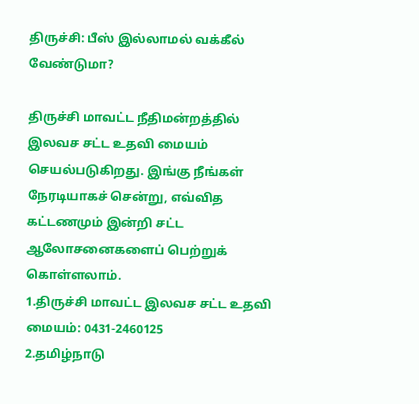திருச்சி: பீஸ் இல்லாமல் வக்கீல் வேண்டுமா?

திருச்சி மாவட்ட நீதிமன்றத்தில் இலவச சட்ட உதவி மையம் செயல்படுகிறது. இங்கு நீங்கள் நேரடியாகச் சென்று, எவ்வித கட்டணமும் இன்றி சட்ட ஆலோசனைகளைப் பெற்றுக் கொள்ளலாம்.
1.திருச்சி மாவட்ட இலவச சட்ட உதவி மையம்: 0431-2460125
2.தமிழ்நாடு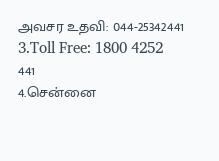அவசர உதவி: 044-25342441
3.Toll Free: 1800 4252 441
4.சென்னை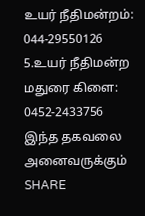உயர் நீதிமன்றம்: 044-29550126
5.உயர் நீதிமன்ற மதுரை கிளை: 0452-2433756
இந்த தகவலை அனைவருக்கும் SHARE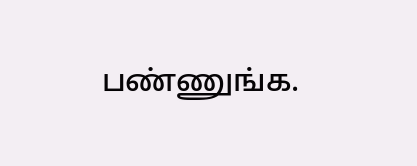பண்ணுங்க.